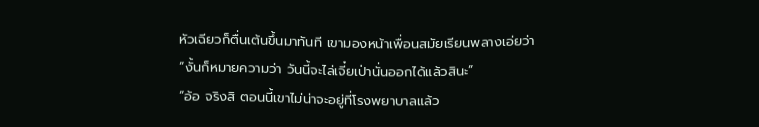หัวเฉียวก็ตื่นเต้นขึ้นมาทันที เขามองหน้าเพื่อนสมัยเรียนพลางเอ่ยว่า
“งั้นก็หมายความว่า วันนี้จะไล่เจี๋ยเป่านั่นออกได้แล้วสินะ”
“อ้อ จริงสิ ตอนนี้เขาไม่น่าจะอยู่ที่โรงพยาบาลแล้ว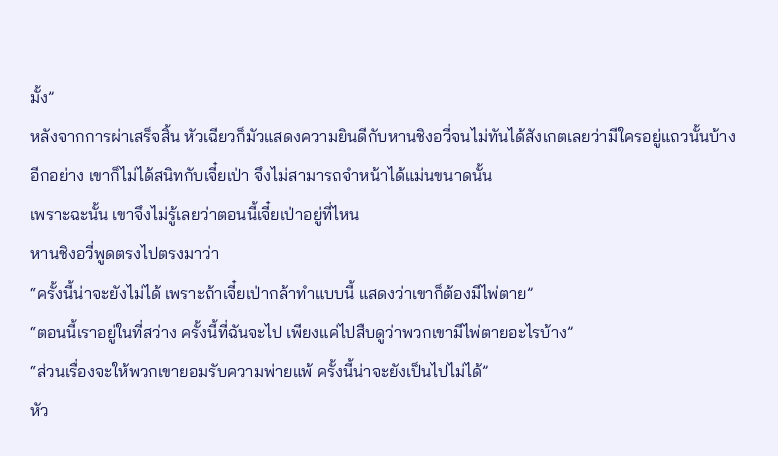มั้ง”
หลังจากการผ่าเสร็จสิ้น หัวเฉียวก็มัวแสดงความยินดีกับหานชิงอวี่จนไม่ทันได้สังเกตเลยว่ามีใครอยู่แถวนั้นบ้าง
อีกอย่าง เขาก็ไม่ได้สนิทกับเจี๋ยเป่า จึงไม่สามารถจำหน้าได้แม่นขนาดนั้น
เพราะฉะนั้น เขาจึงไม่รู้เลยว่าตอนนี้เจี๋ยเป่าอยู่ที่ไหน
หานชิงอวี่พูดตรงไปตรงมาว่า
“ครั้งนี้น่าจะยังไม่ได้ เพราะถ้าเจี๋ยเป่ากล้าทำแบบนี้ แสดงว่าเขาก็ต้องมีไพ่ตาย”
“ตอนนี้เราอยู่ในที่สว่าง ครั้งนี้ที่ฉันจะไป เพียงแค่ไปสืบดูว่าพวกเขามีไพ่ตายอะไรบ้าง”
“ส่วนเรื่องจะให้พวกเขายอมรับความพ่ายแพ้ ครั้งนี้น่าจะยังเป็นไปไม่ได้”
หัว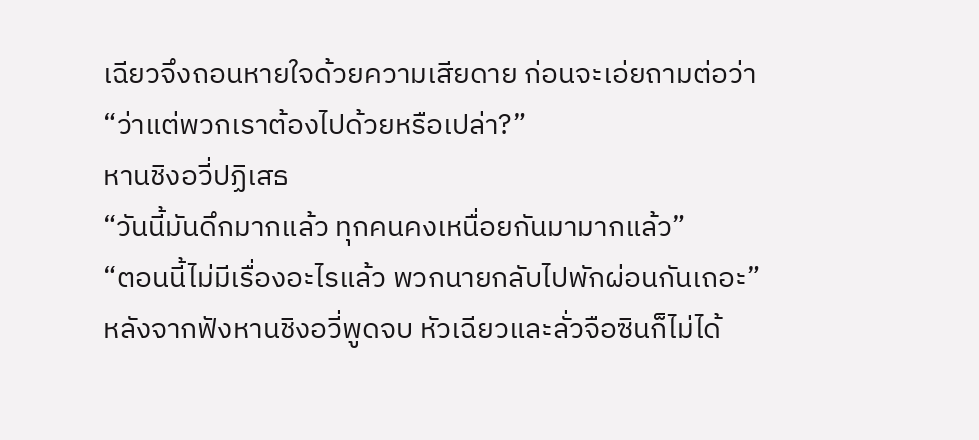เฉียวจึงถอนหายใจด้วยความเสียดาย ก่อนจะเอ่ยถามต่อว่า
“ว่าแต่พวกเราต้องไปด้วยหรือเปล่า?”
หานชิงอวี่ปฏิเสธ
“วันนี้มันดึกมากแล้ว ทุกคนคงเหนื่อยกันมามากแล้ว”
“ตอนนี้ไม่มีเรื่องอะไรแล้ว พวกนายกลับไปพักผ่อนกันเถอะ”
หลังจากฟังหานชิงอวี่พูดจบ หัวเฉียวและลั่วจือซินก็ไม่ได้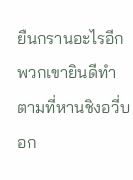ยืนกรานอะไรอีก พวกเขายินดีทำตามที่หานชิงอวี่บอก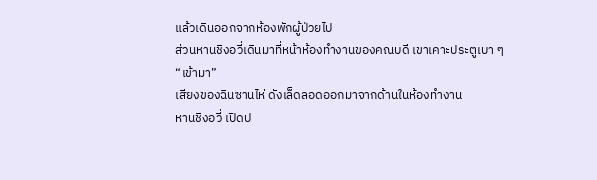แล้วเดินออกจากห้องพักผู้ป่วยไป
ส่วนหานชิงอวี่เดินมาที่หน้าห้องทำงานของคณบดี เขาเคาะประตูเบา ๆ
“เข้ามา”
เสียงของฉินซานไห่ ดังเล็ดลอดออกมาจากด้านในห้องทำงาน
หานชิงอวี่ เปิดป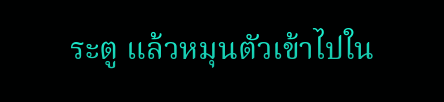ระตู แล้วหมุนตัวเข้าไปใน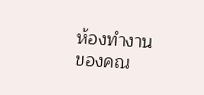ห้องทำงานของคณ